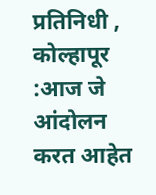प्रतिनिधी , कोल्हापूर :आज जे आंदोलन करत आहेत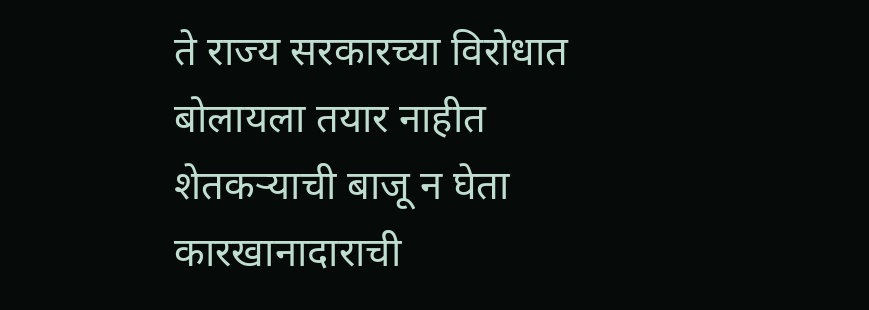ते राज्य सरकारच्या विरोधात बोलायला तयार नाहीत
शेतकऱ्याची बाजू न घेता कारखानादाराची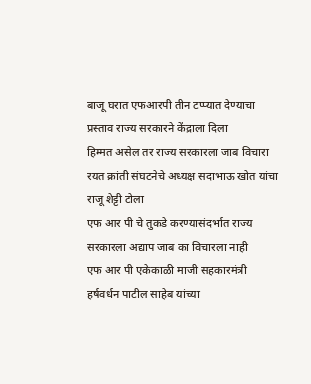बाजू घरात एफआरपी तीन टप्प्यात देण्याचा प्रस्ताव राज्य सरकारने केंद्राला दिला
हिम्मत असेल तर राज्य सरकारला जाब विचारा
रयत क्रांती संघटनेचे अध्यक्ष सदाभाऊ खोत यांचा राजू शेट्टी टोला
एफ आर पी चे तुकडे करण्यासंदर्भात राज्य सरकारला अद्याप जाब का विचारला नाही
एफ आर पी एकेकाळी माजी सहकारमंत्री हर्षवर्धन पाटील साहेब यांच्या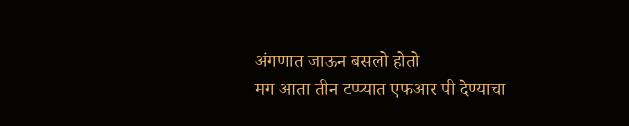अंगणात जाऊन बसलो होतो
मग आता तीन टप्प्यात एफआर पी देण्याचा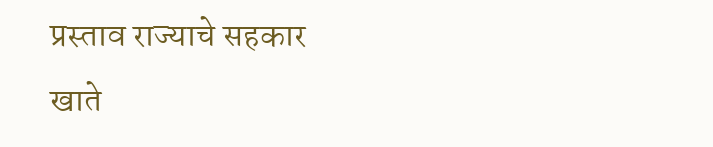प्रस्ताव राज्याचे सहकार खाते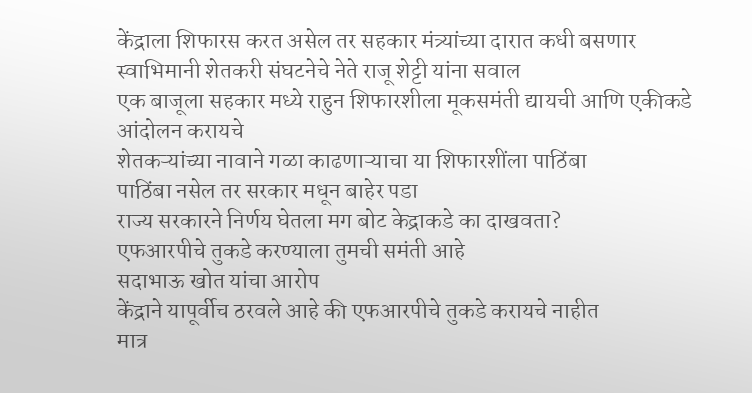केंद्राला शिफारस करत असेल तर सहकार मंत्र्यांच्या दारात कधी बसणार
स्वाभिमानी शेतकरी संघटनेचे नेते राजू शेट्टी यांना सवाल
एक बाजूला सहकार मध्ये राहुन शिफारशीला मूकसमंती द्यायची आणि एकीकडे आंदोलन करायचे
शेतकऱ्यांच्या नावाने गळा काढणाऱ्याचा या शिफारशींला पाठिंबा
पाठिंबा नसेल तर सरकार मधून बाहेर पडा
राज्य सरकारने निर्णय घेतला मग बोट केद्राकडे का दाखवता?
एफआरपीचे तुकडे करण्याला तुमची समंती आहे
सदाभाऊ खोत यांचा आरोप
केंद्राने यापूर्वीच ठरवले आहे की एफआरपीचे तुकडे करायचे नाहीत
मात्र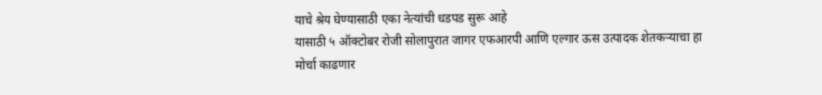याचे श्रेय घेण्यासाठी एका नेत्यांची धडपड सुरू आहे
यासाठी ५ ऑक्टोबर रोजी सोलापुरात जागर एफआरपी आणि एल्गार ऊस उत्पादक शेतकऱ्याचा हा मोर्चा काढणार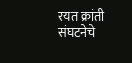रयत क्रांती संघटनेचे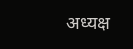अध्यक्ष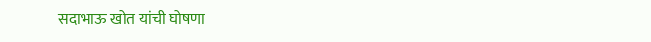सदाभाऊ खोत यांची घोषणा